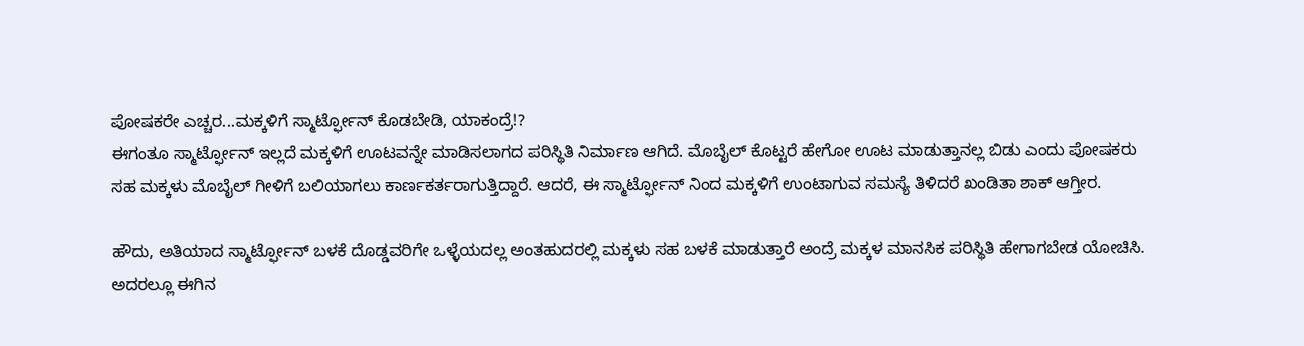ಪೋಷಕರೇ ಎಚ್ಚರ...ಮಕ್ಕಳಿಗೆ ಸ್ಮಾರ್ಟ್ಫೋನ್ ಕೊಡಬೇಡಿ, ಯಾಕಂದ್ರೆ!?
ಈಗಂತೂ ಸ್ಮಾರ್ಟ್ಫೋನ್ ಇಲ್ಲದೆ ಮಕ್ಕಳಿಗೆ ಊಟವನ್ನೇ ಮಾಡಿಸಲಾಗದ ಪರಿಸ್ಥಿತಿ ನಿರ್ಮಾಣ ಆಗಿದೆ. ಮೊಬೈಲ್ ಕೊಟ್ಟರೆ ಹೇಗೋ ಊಟ ಮಾಡುತ್ತಾನಲ್ಲ ಬಿಡು ಎಂದು ಪೋಷಕರು ಸಹ ಮಕ್ಕಳು ಮೊಬೈಲ್ ಗೀಳಿಗೆ ಬಲಿಯಾಗಲು ಕಾರ್ಣಕರ್ತರಾಗುತ್ತಿದ್ದಾರೆ. ಆದರೆ, ಈ ಸ್ಮಾರ್ಟ್ಫೋನ್ ನಿಂದ ಮಕ್ಕಳಿಗೆ ಉಂಟಾಗುವ ಸಮಸ್ಯೆ ತಿಳಿದರೆ ಖಂಡಿತಾ ಶಾಕ್ ಆಗ್ತೀರ.

ಹೌದು, ಅತಿಯಾದ ಸ್ಮಾರ್ಟ್ಫೋನ್ ಬಳಕೆ ದೊಡ್ಡವರಿಗೇ ಒಳ್ಳೆಯದಲ್ಲ ಅಂತಹುದರಲ್ಲಿ ಮಕ್ಕಳು ಸಹ ಬಳಕೆ ಮಾಡುತ್ತಾರೆ ಅಂದ್ರೆ ಮಕ್ಕಳ ಮಾನಸಿಕ ಪರಿಸ್ಥಿತಿ ಹೇಗಾಗಬೇಡ ಯೋಚಿಸಿ. ಅದರಲ್ಲೂ ಈಗಿನ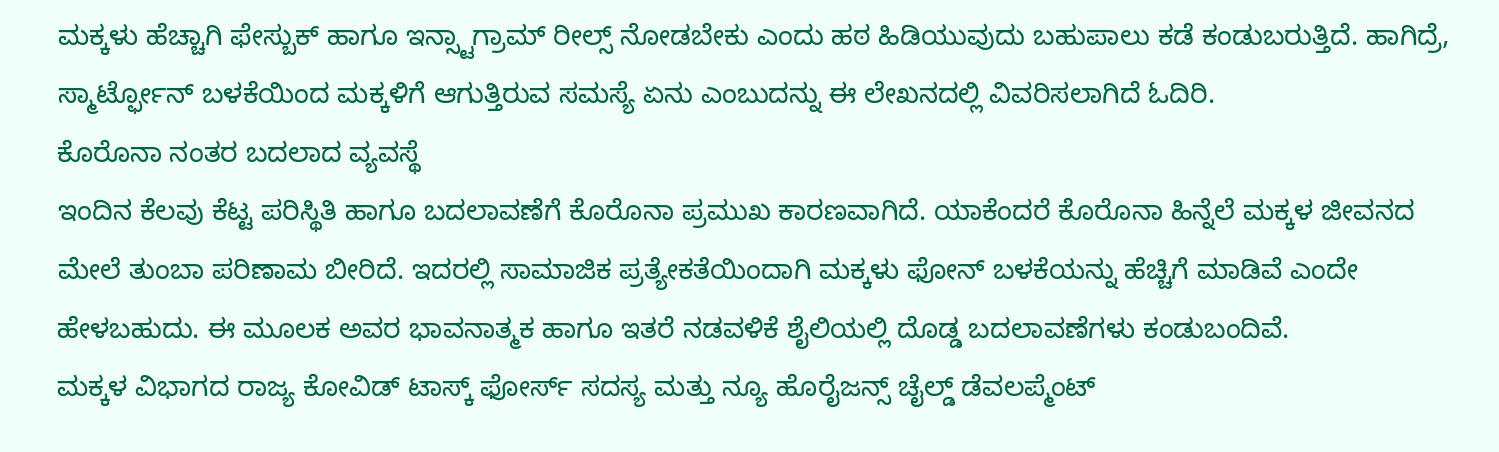ಮಕ್ಕಳು ಹೆಚ್ಚಾಗಿ ಫೇಸ್ಬುಕ್ ಹಾಗೂ ಇನ್ಸ್ಟಾಗ್ರಾಮ್ ರೀಲ್ಸ್ ನೋಡಬೇಕು ಎಂದು ಹಠ ಹಿಡಿಯುವುದು ಬಹುಪಾಲು ಕಡೆ ಕಂಡುಬರುತ್ತಿದೆ. ಹಾಗಿದ್ರೆ, ಸ್ಮಾರ್ಟ್ಫೋನ್ ಬಳಕೆಯಿಂದ ಮಕ್ಕಳಿಗೆ ಆಗುತ್ತಿರುವ ಸಮಸ್ಯೆ ಏನು ಎಂಬುದನ್ನು ಈ ಲೇಖನದಲ್ಲಿ ವಿವರಿಸಲಾಗಿದೆ ಓದಿರಿ.
ಕೊರೊನಾ ನಂತರ ಬದಲಾದ ವ್ಯವಸ್ಥೆ
ಇಂದಿನ ಕೆಲವು ಕೆಟ್ಟ ಪರಿಸ್ಥಿತಿ ಹಾಗೂ ಬದಲಾವಣೆಗೆ ಕೊರೊನಾ ಪ್ರಮುಖ ಕಾರಣವಾಗಿದೆ. ಯಾಕೆಂದರೆ ಕೊರೊನಾ ಹಿನ್ನೆಲೆ ಮಕ್ಕಳ ಜೀವನದ ಮೇಲೆ ತುಂಬಾ ಪರಿಣಾಮ ಬೀರಿದೆ. ಇದರಲ್ಲಿ ಸಾಮಾಜಿಕ ಪ್ರತ್ಯೇಕತೆಯಿಂದಾಗಿ ಮಕ್ಕಳು ಫೋನ್ ಬಳಕೆಯನ್ನು ಹೆಚ್ಚಿಗೆ ಮಾಡಿವೆ ಎಂದೇ ಹೇಳಬಹುದು. ಈ ಮೂಲಕ ಅವರ ಭಾವನಾತ್ಮಕ ಹಾಗೂ ಇತರೆ ನಡವಳಿಕೆ ಶೈಲಿಯಲ್ಲಿ ದೊಡ್ಡ ಬದಲಾವಣೆಗಳು ಕಂಡುಬಂದಿವೆ.
ಮಕ್ಕಳ ವಿಭಾಗದ ರಾಜ್ಯ ಕೋವಿಡ್ ಟಾಸ್ಕ್ ಫೋರ್ಸ್ ಸದಸ್ಯ ಮತ್ತು ನ್ಯೂ ಹೊರೈಜನ್ಸ್ ಚೈಲ್ಡ್ ಡೆವಲಪ್ಮೆಂಟ್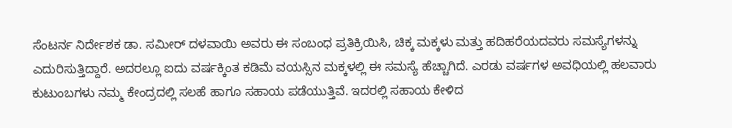ಸೆಂಟರ್ನ ನಿರ್ದೇಶಕ ಡಾ. ಸಮೀರ್ ದಳವಾಯಿ ಅವರು ಈ ಸಂಬಂಧ ಪ್ರತಿಕ್ರಿಯಿಸಿ, ಚಿಕ್ಕ ಮಕ್ಕಳು ಮತ್ತು ಹದಿಹರೆಯದವರು ಸಮಸ್ಯೆಗಳನ್ನು ಎದುರಿಸುತ್ತಿದ್ದಾರೆ. ಅದರಲ್ಲೂ ಐದು ವರ್ಷಕ್ಕಿಂತ ಕಡಿಮೆ ವಯಸ್ಸಿನ ಮಕ್ಕಳಲ್ಲಿ ಈ ಸಮಸ್ಯೆ ಹೆಚ್ಚಾಗಿದೆ. ಎರಡು ವರ್ಷಗಳ ಅವಧಿಯಲ್ಲಿ ಹಲವಾರು ಕುಟುಂಬಗಳು ನಮ್ಮ ಕೇಂದ್ರದಲ್ಲಿ ಸಲಹೆ ಹಾಗೂ ಸಹಾಯ ಪಡೆಯುತ್ತಿವೆ. ಇದರಲ್ಲಿ ಸಹಾಯ ಕೇಳಿದ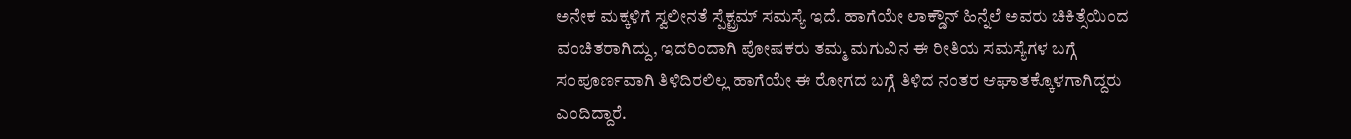ಅನೇಕ ಮಕ್ಕಳಿಗೆ ಸ್ವಲೀನತೆ ಸ್ಪೆಕ್ಟ್ರಮ್ ಸಮಸ್ಯೆ ಇದೆ. ಹಾಗೆಯೇ ಲಾಕ್ಡೌನ್ ಹಿನ್ನೆಲೆ ಅವರು ಚಿಕಿತ್ಸೆಯಿಂದ ವಂಚಿತರಾಗಿದ್ದು, ಇದರಿಂದಾಗಿ ಪೋಷಕರು ತಮ್ಮ ಮಗುವಿನ ಈ ರೀತಿಯ ಸಮಸ್ಯೆಗಳ ಬಗ್ಗೆ ಸಂಪೂರ್ಣವಾಗಿ ತಿಳಿದಿರಲಿಲ್ಲ ಹಾಗೆಯೇ ಈ ರೋಗದ ಬಗ್ಗೆ ತಿಳಿದ ನಂತರ ಆಘಾತಕ್ಕೊಳಗಾಗಿದ್ದರು ಎಂದಿದ್ದಾರೆ.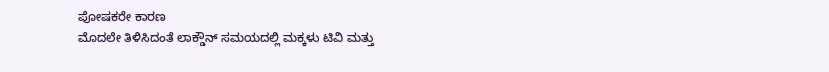ಪೋಷಕರೇ ಕಾರಣ
ಮೊದಲೇ ತಿಳಿಸಿದಂತೆ ಲಾಕ್ಡೌನ್ ಸಮಯದಲ್ಲಿ ಮಕ್ಕಳು ಟಿವಿ ಮತ್ತು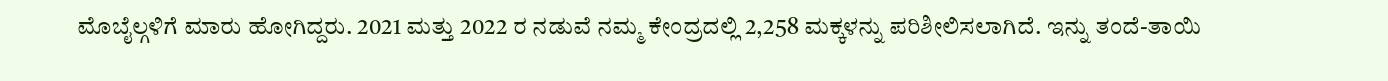ಮೊಬೈಲ್ಗಳಿಗೆ ಮಾರು ಹೋಗಿದ್ದರು. 2021 ಮತ್ತು 2022 ರ ನಡುವೆ ನಮ್ಮ ಕೇಂದ್ರದಲ್ಲಿ 2,258 ಮಕ್ಕಳನ್ನು ಪರಿಶೀಲಿಸಲಾಗಿದೆ. ಇನ್ನು ತಂದೆ-ತಾಯಿ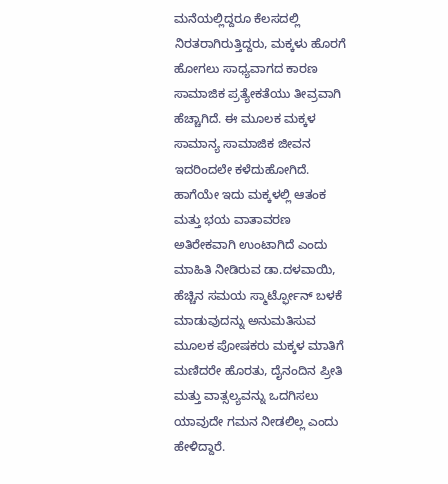ಮನೆಯಲ್ಲಿದ್ದರೂ ಕೆಲಸದಲ್ಲಿ ನಿರತರಾಗಿರುತ್ತಿದ್ದರು, ಮಕ್ಕಳು ಹೊರಗೆ ಹೋಗಲು ಸಾಧ್ಯವಾಗದ ಕಾರಣ ಸಾಮಾಜಿಕ ಪ್ರತ್ಯೇಕತೆಯು ತೀವ್ರವಾಗಿ ಹೆಚ್ಚಾಗಿದೆ. ಈ ಮೂಲಕ ಮಕ್ಕಳ ಸಾಮಾನ್ಯ ಸಾಮಾಜಿಕ ಜೀವನ ಇದರಿಂದಲೇ ಕಳೆದುಹೋಗಿದೆ. ಹಾಗೆಯೇ ಇದು ಮಕ್ಕಳಲ್ಲಿ ಆತಂಕ ಮತ್ತು ಭಯ ವಾತಾವರಣ ಅತಿರೇಕವಾಗಿ ಉಂಟಾಗಿದೆ ಎಂದು ಮಾಹಿತಿ ನೀಡಿರುವ ಡಾ.ದಳವಾಯಿ, ಹೆಚ್ಚಿನ ಸಮಯ ಸ್ಮಾರ್ಟ್ಫೋನ್ ಬಳಕೆ ಮಾಡುವುದನ್ನು ಅನುಮತಿಸುವ ಮೂಲಕ ಪೋಷಕರು ಮಕ್ಕಳ ಮಾತಿಗೆ ಮಣಿದರೇ ಹೊರತು, ದೈನಂದಿನ ಪ್ರೀತಿ ಮತ್ತು ವಾತ್ಸಲ್ಯವನ್ನು ಒದಗಿಸಲು ಯಾವುದೇ ಗಮನ ನೀಡಲಿಲ್ಲ ಎಂದು ಹೇಳಿದ್ದಾರೆ.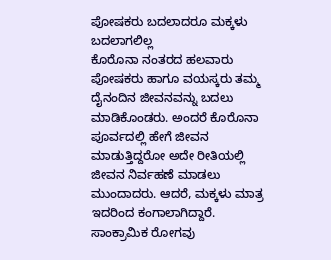ಪೋಷಕರು ಬದಲಾದರೂ ಮಕ್ಕಳು ಬದಲಾಗಲಿಲ್ಲ
ಕೊರೊನಾ ನಂತರದ ಹಲವಾರು ಪೋಷಕರು ಹಾಗೂ ವಯಸ್ಕರು ತಮ್ಮ ದೈನಂದಿನ ಜೀವನವನ್ನು ಬದಲು ಮಾಡಿಕೊಂಡರು. ಅಂದರೆ ಕೊರೊನಾ ಪೂರ್ವದಲ್ಲಿ ಹೇಗೆ ಜೀವನ ಮಾಡುತ್ತಿದ್ದರೋ ಅದೇ ರೀತಿಯಲ್ಲಿ ಜೀವನ ನಿರ್ವಹಣೆ ಮಾಡಲು ಮುಂದಾದರು. ಆದರೆ, ಮಕ್ಕಳು ಮಾತ್ರ ಇದರಿಂದ ಕಂಗಾಲಾಗಿದ್ದಾರೆ. ಸಾಂಕ್ರಾಮಿಕ ರೋಗವು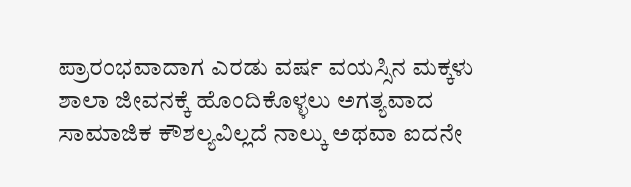ಪ್ರಾರಂಭವಾದಾಗ ಎರಡು ವರ್ಷ ವಯಸ್ಸಿನ ಮಕ್ಕಳು ಶಾಲಾ ಜೀವನಕ್ಕೆ ಹೊಂದಿಕೊಳ್ಳಲು ಅಗತ್ಯವಾದ ಸಾಮಾಜಿಕ ಕೌಶಲ್ಯವಿಲ್ಲದೆ ನಾಲ್ಕು ಅಥವಾ ಐದನೇ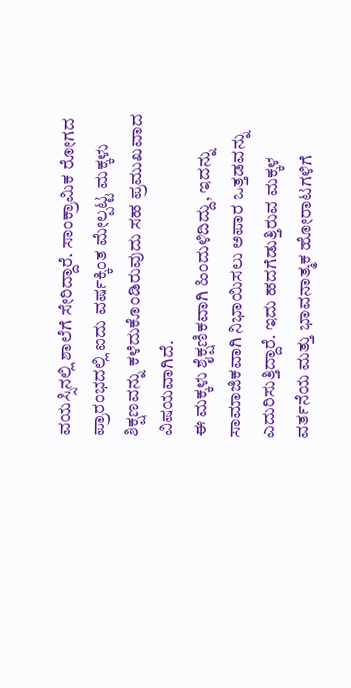ವಯಸ್ಸಿನಲ್ಲಿ ಶಾಲೆಗೆ ಸೇರಿದ್ದಾರೆ. ಸಾಂಕ್ರಾಮಿಕ ರೋಗದ ಪ್ರಾರಂಭದಲ್ಲಿ ಐದು ವರ್ಷಕ್ಕಿಂತ ಮೇಲ್ಪಟ್ಟ ಮಕ್ಕಳು ಶಿಕ್ಷಣವನ್ನು ಕಳೆದುಕೊಂಡಿರುವುದು ಸಹ ಪ್ರಮುಖವಾದ ವಿಷಯವಾಗಿದೆ.
ಈ ಮಕ್ಕಳು ಶೈಕ್ಷಣಿಕವಾಗಿ ಹಿಂದುಳಿದಿದ್ದು, ಇದನ್ನು ಸಾಮಾಜಿಕವಾಗಿ ನಿಭಾಯಿಸಲು ಅಪಾರ ಒತ್ತಡವನ್ನು ಎದುರಿಸುತ್ತಿದ್ದಾರೆ. ಇದು ಹದಗೆಡುತ್ತಿರುವ ಮಕ್ಕಳ ವರ್ತನೆಯ ಮತ್ತು ಭಾವನಾತ್ಮಕ ಹೋರಾಟಗಳಿಗೆ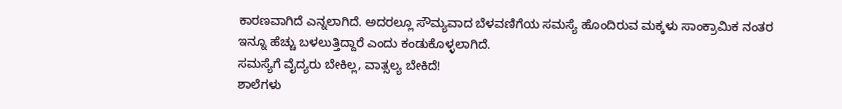ಕಾರಣವಾಗಿದೆ ಎನ್ನಲಾಗಿದೆ. ಅದರಲ್ಲೂ ಸೌಮ್ಯವಾದ ಬೆಳವಣಿಗೆಯ ಸಮಸ್ಯೆ ಹೊಂದಿರುವ ಮಕ್ಕಳು ಸಾಂಕ್ರಾಮಿಕ ನಂತರ ಇನ್ನೂ ಹೆಚ್ಚು ಬಳಲುತ್ತಿದ್ದಾರೆ ಎಂದು ಕಂಡುಕೊಳ್ಳಲಾಗಿದೆ.
ಸಮಸ್ಯೆಗೆ ವೈದ್ಯರು ಬೇಕಿಲ್ಲ, ವಾತ್ಸಲ್ಯ ಬೇಕಿದೆ!
ಶಾಲೆಗಳು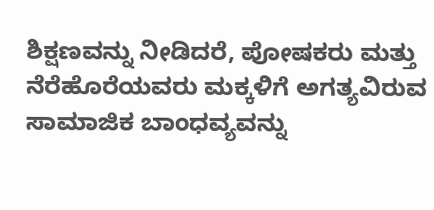ಶಿಕ್ಷಣವನ್ನು ನೀಡಿದರೆ, ಪೋಷಕರು ಮತ್ತು ನೆರೆಹೊರೆಯವರು ಮಕ್ಕಳಿಗೆ ಅಗತ್ಯವಿರುವ ಸಾಮಾಜಿಕ ಬಾಂಧವ್ಯವನ್ನು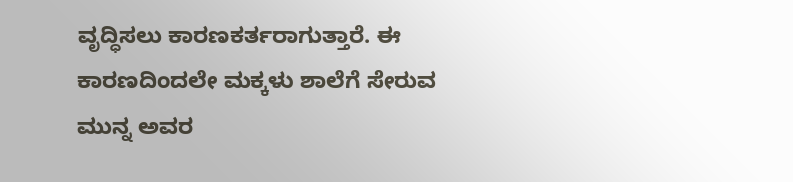ವೃದ್ಧಿಸಲು ಕಾರಣಕರ್ತರಾಗುತ್ತಾರೆ. ಈ ಕಾರಣದಿಂದಲೇ ಮಕ್ಕಳು ಶಾಲೆಗೆ ಸೇರುವ ಮುನ್ನ ಅವರ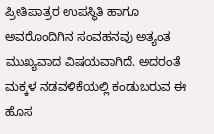ಪ್ರೀತಿಪಾತ್ರರ ಉಪಸ್ಥಿತಿ ಹಾಗೂ ಅವರೊಂದಿಗಿನ ಸಂವಹನವು ಅತ್ಯಂತ ಮುಖ್ಯವಾದ ವಿಷಯವಾಗಿದೆ. ಅದರಂತೆ ಮಕ್ಕಳ ನಡವಳಿಕೆಯಲ್ಲಿ ಕಂಡುಬರುವ ಈ ಹೊಸ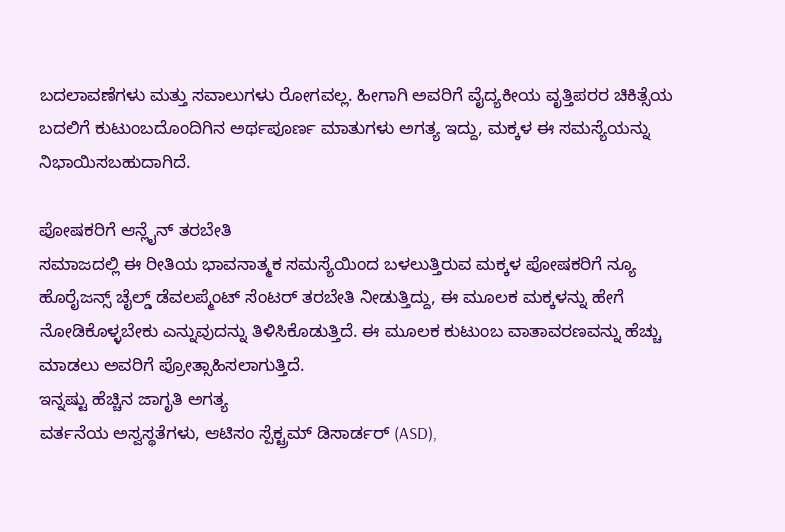ಬದಲಾವಣೆಗಳು ಮತ್ತು ಸವಾಲುಗಳು ರೋಗವಲ್ಲ. ಹೀಗಾಗಿ ಅವರಿಗೆ ವೈದ್ಯಕೀಯ ವೃತ್ತಿಪರರ ಚಿಕಿತ್ಸೆಯ ಬದಲಿಗೆ ಕುಟುಂಬದೊಂದಿಗಿನ ಅರ್ಥಪೂರ್ಣ ಮಾತುಗಳು ಅಗತ್ಯ ಇದ್ದು, ಮಕ್ಕಳ ಈ ಸಮಸ್ಯೆಯನ್ನು ನಿಭಾಯಿಸಬಹುದಾಗಿದೆ.

ಪೋಷಕರಿಗೆ ಆನ್ಲೈನ್ ತರಬೇತಿ
ಸಮಾಜದಲ್ಲಿ ಈ ರೀತಿಯ ಭಾವನಾತ್ಮಕ ಸಮಸ್ಯೆಯಿಂದ ಬಳಲುತ್ತಿರುವ ಮಕ್ಕಳ ಪೋಷಕರಿಗೆ ನ್ಯೂ ಹೊರೈಜನ್ಸ್ ಚೈಲ್ಡ್ ಡೆವಲಪ್ಮೆಂಟ್ ಸೆಂಟರ್ ತರಬೇತಿ ನೀಡುತ್ತಿದ್ದು, ಈ ಮೂಲಕ ಮಕ್ಕಳನ್ನು ಹೇಗೆ ನೋಡಿಕೊಳ್ಳಬೇಕು ಎನ್ನುವುದನ್ನು ತಿಳಿಸಿಕೊಡುತ್ತಿದೆ. ಈ ಮೂಲಕ ಕುಟುಂಬ ವಾತಾವರಣವನ್ನು ಹೆಚ್ಚು ಮಾಡಲು ಅವರಿಗೆ ಪ್ರೋತ್ಸಾಹಿಸಲಾಗುತ್ತಿದೆ.
ಇನ್ನಷ್ಟು ಹೆಚ್ಚಿನ ಜಾಗೃತಿ ಅಗತ್ಯ
ವರ್ತನೆಯ ಅಸ್ವಸ್ಥತೆಗಳು, ಆಟಿಸಂ ಸ್ಪೆಕ್ಟ್ರಮ್ ಡಿಸಾರ್ಡರ್ (ASD),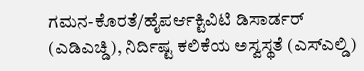ಗಮನ-ಕೊರತೆ/ಹೈಪರ್ಆಕ್ಟಿವಿಟಿ ಡಿಸಾರ್ಡರ್ (ಎಡಿಎಚ್ಡಿ), ನಿರ್ದಿಷ್ಟ ಕಲಿಕೆಯ ಅಸ್ವಸ್ಥತೆ (ಎಸ್ಎಲ್ಡಿ)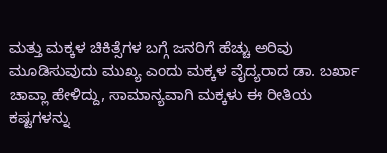ಮತ್ತು ಮಕ್ಕಳ ಚಿಕಿತ್ಸೆಗಳ ಬಗ್ಗೆ ಜನರಿಗೆ ಹೆಚ್ಚು ಅರಿವು ಮೂಡಿಸುವುದು ಮುಖ್ಯ ಎಂದು ಮಕ್ಕಳ ವೈದ್ಯರಾದ ಡಾ. ಬರ್ಖಾ ಚಾವ್ಲಾ ಹೇಳಿದ್ದು, ಸಾಮಾನ್ಯವಾಗಿ ಮಕ್ಕಳು ಈ ರೀತಿಯ ಕಷ್ಟಗಳನ್ನು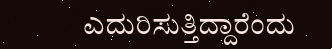ಎದುರಿಸುತ್ತಿದ್ದಾರೆಂದು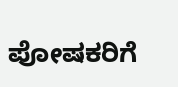ಪೋಷಕರಿಗೆ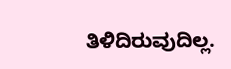ತಿಳಿದಿರುವುದಿಲ್ಲ.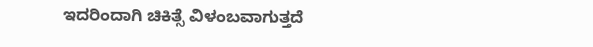ಇದರಿಂದಾಗಿ ಚಿಕಿತ್ಸೆ ವಿಳಂಬವಾಗುತ್ತದೆ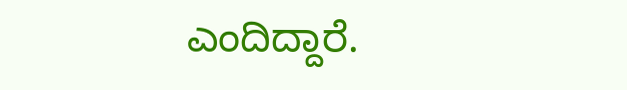ಎಂದಿದ್ದಾರೆ.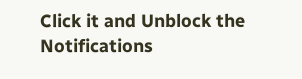Click it and Unblock the Notifications